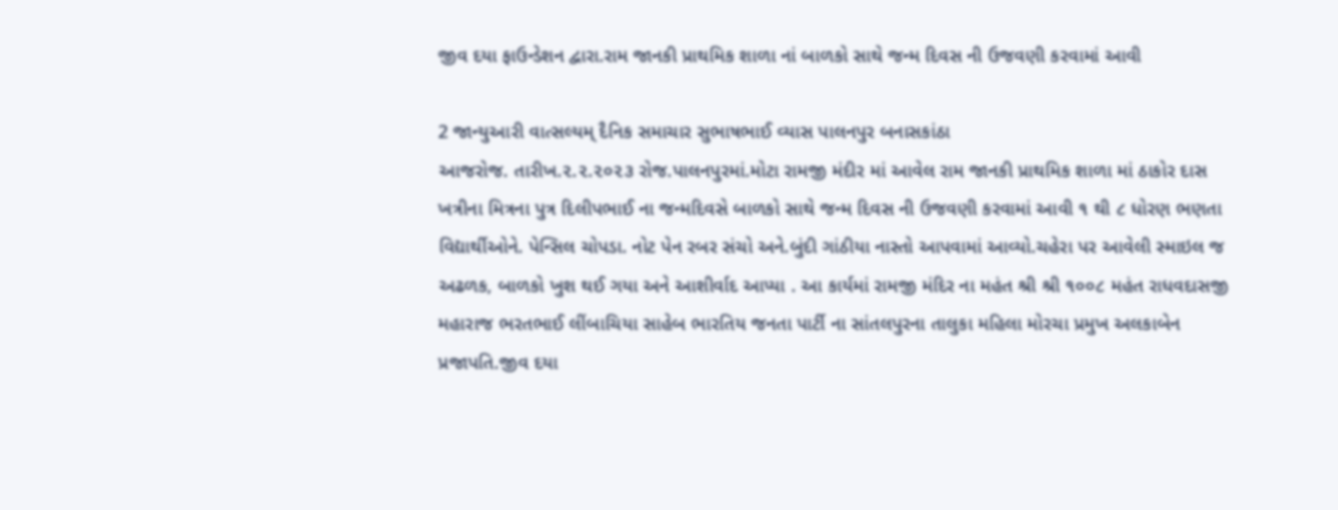જીવ દયા ફાઉન્ડેશન દ્વારા.રામ જાનકી પ્રાથમિક શાળા નાં બાળકો સાથે જન્મ દિવસ ની ઉજવણી કરવામાં આવી

2 જાન્યુઆરી વાત્સલ્યમ્ દૈનિક સમાચાર સુભાષભાઈ વ્યાસ પાલનપુર બનાસકાંઠા
આજરોજ. તારીખ.૨.૨.૨૦૨૩ રોજ.પાલનપુરમાં.મોટા રામજી મંદીર માં આવેલ રામ જાનકી પ્રાથમિક શાળા માં ઠાકોર દાસ ખત્રીના મિત્રના પુત્ર દિલીપભાઈ ના જન્મદિવસે બાળકો સાથે જન્મ દિવસ ની ઉજવણી કરવામાં આવી ૧ થી ૮ ધોરણ ભણતા વિદ્યાર્થીઓને. પેન્સિલ ચોપડા. નોટ પેન રબર સંચો અને.બુંદી ગાંઠીયા નાસ્તો આપવામાં આવ્યો.ચહેરા પર આવેલી સ્માઇલ જ અઢળક, બાળકો ખુશ થઈ ગયા અને આશીર્વાદ આપ્યા . આ કાર્યમાં રામજી મંદિર ના મહંત શ્રી શ્રી ૧૦૦૮ મહંત રાધવદાસજી મહારાજ ભરતભાઈ લીંબાચિયા સાહેબ ભારતિય જનતા પાર્ટી ના સાંતલપુરના તાલુકા મહિલા મોરચા પ્રમુખ અલકાબેન પ્રજાપતિ.જીવ દયા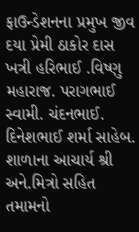ફાઉન્ડેશનના પ્રમુખ જીવ દયા પ્રેમી ઠાકોર દાસ ખત્રી હરિભાઈ .વિષ્ણુ મહારાજ. પરાગભાઈ સ્વામી. ચંદનભાઈ. દિનેશભાઈ શર્મા સાહેબ. શાળાના આચાર્ય શ્રી અને.મિત્રો સહિત તમામનો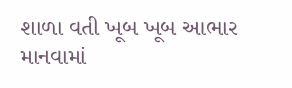શાળા વતી ખૂબ ખૂબ આભાર માનવામાં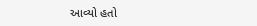આવ્યો હતો